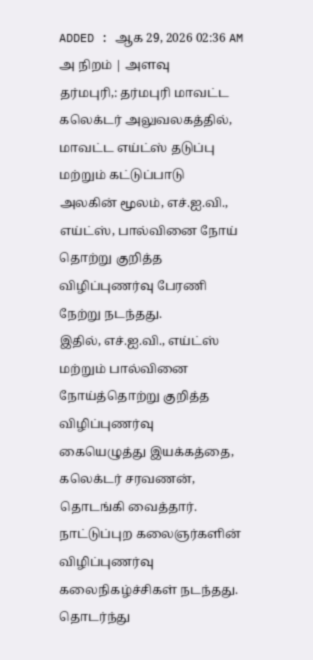ADDED : ஆக 29, 2026 02:36 AM
அ நிறம் | அளவு
தர்மபுரி,: தர்மபுரி மாவட்ட கலெக்டர் அலுவலகத்தில், மாவட்ட எய்ட்ஸ் தடுப்பு மற்றும் கட்டுப்பாடு அலகின் மூலம், எச்.ஐ.வி., எய்ட்ஸ், பால்வினை நோய் தொற்று குறித்த விழிப்புணர்வு பேரணி நேற்று நடந்தது.
இதில், எச்.ஐ.வி., எய்ட்ஸ் மற்றும் பால்வினை நோய்த்தொற்று குறித்த விழிப்புணர்வு கையெழுத்து இயக்கத்தை, கலெக்டர் சரவணன், தொடங்கி வைத்தார். நாட்டுப்புற கலைஞர்களின் விழிப்புணர்வு கலைநிகழ்ச்சிகள் நடந்தது. தொடர்ந்து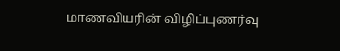மாணவியரின் விழிப்புணர்வு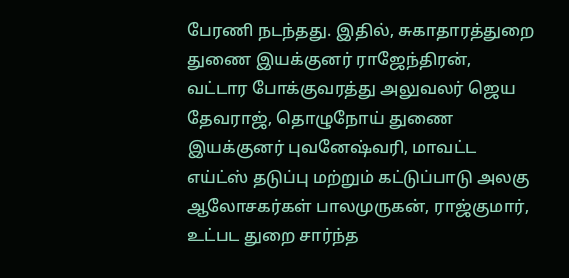பேரணி நடந்தது. இதில், சுகாதாரத்துறை துணை இயக்குனர் ராஜேந்திரன், வட்டார போக்குவரத்து அலுவலர் ஜெய தேவராஜ், தொழுநோய் துணை இயக்குனர் புவனேஷ்வரி, மாவட்ட எய்ட்ஸ் தடுப்பு மற்றும் கட்டுப்பாடு அலகு ஆலோசகர்கள் பாலமுருகன், ராஜ்குமார், உட்பட துறை சார்ந்த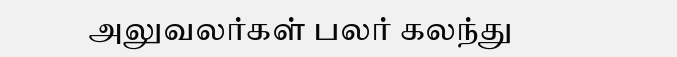அலுவலர்கள் பலர் கலந்து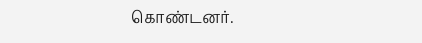கொண்டனர்.